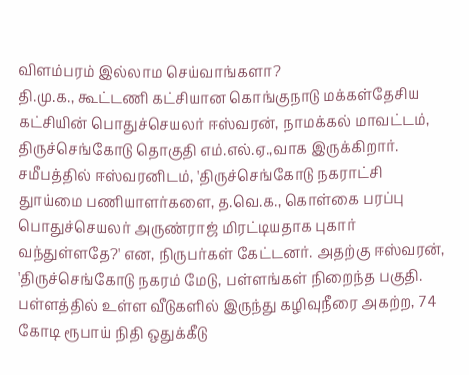விளம்பரம் இல்லாம செய்வாங்களா?
தி.மு.க., கூட்டணி கட்சியான கொங்குநாடு மக்கள்தேசிய கட்சியின் பொதுச்செயலர் ஈஸ்வரன், நாமக்கல் மாவட்டம், திருச்செங்கோடு தொகுதி எம்.எல்.ஏ.,வாக இருக்கிறார். சமீபத்தில் ஈஸ்வரனிடம், 'திருச்செங்கோடு நகராட்சி துாய்மை பணியாளர்களை, த.வெ.க., கொள்கை பரப்பு பொதுச்செயலர் அருண்ராஜ் மிரட்டியதாக புகார் வந்துள்ளதே?' என, நிருபர்கள் கேட்டனர். அதற்கு ஈஸ்வரன், 'திருச்செங்கோடு நகரம் மேடு, பள்ளங்கள் நிறைந்த பகுதி. பள்ளத்தில் உள்ள வீடுகளில் இருந்து கழிவுநீரை அகற்ற, 74 கோடி ரூபாய் நிதி ஒதுக்கீடு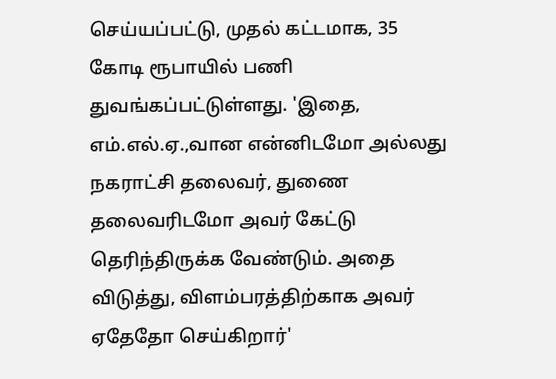செய்யப்பட்டு, முதல் கட்டமாக, 35 கோடி ரூபாயில் பணி துவங்கப்பட்டுள்ளது. 'இதை, எம்.எல்.ஏ.,வான என்னிடமோ அல்லது நகராட்சி தலைவர், துணை தலைவரிடமோ அவர் கேட்டு தெரிந்திருக்க வேண்டும். அதை விடுத்து, விளம்பரத்திற்காக அவர் ஏதேதோ செய்கிறார்'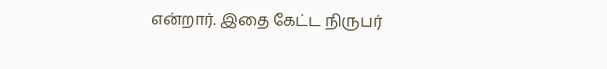என்றார். இதை கேட்ட நிருபர்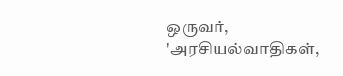ஒருவர், 'அரசியல்வாதிகள்,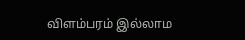விளம்பரம் இல்லாம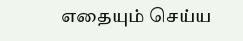எதையும் செய்ய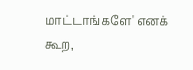மாட்டாங்களே' எனக் கூற,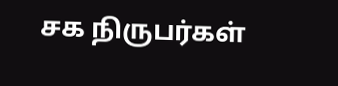சக நிருபர்கள்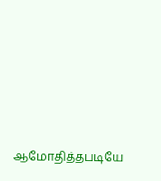ஆமோதித்தபடியே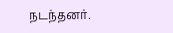நடந்தனர்.